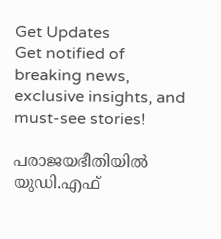Get Updates
Get notified of breaking news, exclusive insights, and must-see stories!

പരാജയഭീതിയില്‍ യുഡി.എഫ്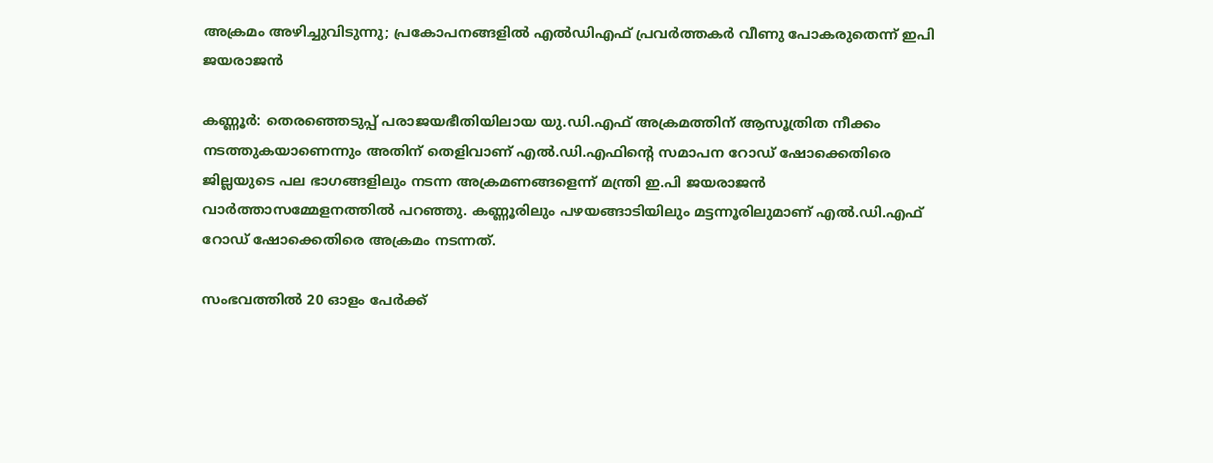അക്രമം അഴിച്ചുവിടുന്നു; പ്രകോപനങ്ങളില്‍ എല്‍ഡിഎഫ് പ്രവര്‍ത്തകര്‍ വീണു പോകരുതെന്ന് ഇപി ജയരാജന്‍

കണ്ണൂര്‍: തെരഞ്ഞെടുപ്പ് പരാജയഭീതിയിലായ യു.ഡി.എഫ് അക്രമത്തിന് ആസൂത്രിത നീക്കം നടത്തുകയാണെന്നും അതിന് തെളിവാണ് എല്‍.ഡി.എഫിന്റെ സമാപന റോഡ് ഷോക്കെതിരെ ജില്ലയുടെ പല ഭാഗങ്ങളിലും നടന്ന അക്രമണങ്ങളെന്ന് മന്ത്രി ഇ.പി ജയരാജന്‍ വാര്‍ത്താസമ്മേളനത്തില്‍ പറഞ്ഞു. കണ്ണൂരിലും പഴയങ്ങാടിയിലും മട്ടന്നൂരിലുമാണ് എല്‍.ഡി.എഫ് റോഡ് ഷോക്കെതിരെ അക്രമം നടന്നത്.

സംഭവത്തില്‍ 20 ഓളം പേര്‍ക്ക്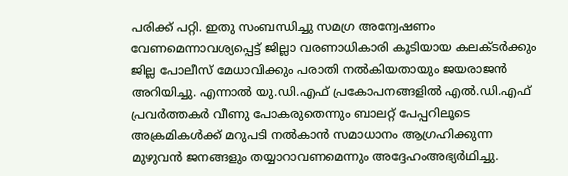പരിക്ക് പറ്റി. ഇതു സംബന്ധിച്ചു സമഗ്ര അന്വേഷണം വേണമെന്നാവശ്യപ്പെട്ട് ജില്ലാ വരണാധികാരി കൂടിയായ കലക്ടര്‍ക്കും ജില്ല പോലീസ് മേധാവിക്കും പരാതി നല്‍കിയതായും ജയരാജന്‍ അറിയിച്ചു. എന്നാല്‍ യു.ഡി.എഫ് പ്രകോപനങ്ങളില്‍ എല്‍.ഡി.എഫ് പ്രവര്‍ത്തകര്‍ വീണു പോകരുതെന്നും ബാലറ്റ് പേപ്പറിലൂടെ അക്രമികള്‍ക്ക് മറുപടി നല്‍കാന്‍ സമാധാനം ആഗ്രഹിക്കുന്ന മുഴുവന്‍ ജനങ്ങളും തയ്യാറാവണമെന്നും അദ്ദേഹംഅഭ്യര്‍ഥിച്ചു.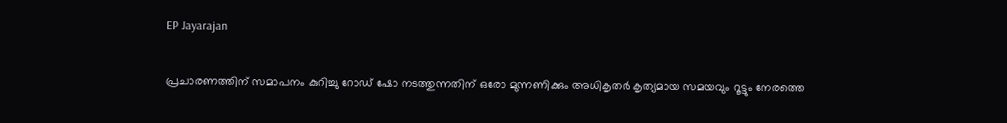EP Jayarajan

പ്രചാരണത്തിന് സമാപനം കുറിച്ചു റോഡ് ഷോ നടത്തുന്നതിന് ഒരോ മുന്നണിക്കും അധികൃതര്‍ കൃത്യമായ സമയവും റൂട്ടും നേരത്തെ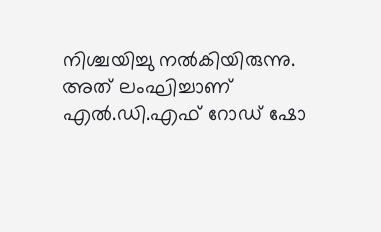നിശ്ചയിച്ചു നല്‍കിയിരുന്നു. അത് ലംഘിച്ചാണ് എല്‍.ഡി.എഫ് റോഡ് ഷോ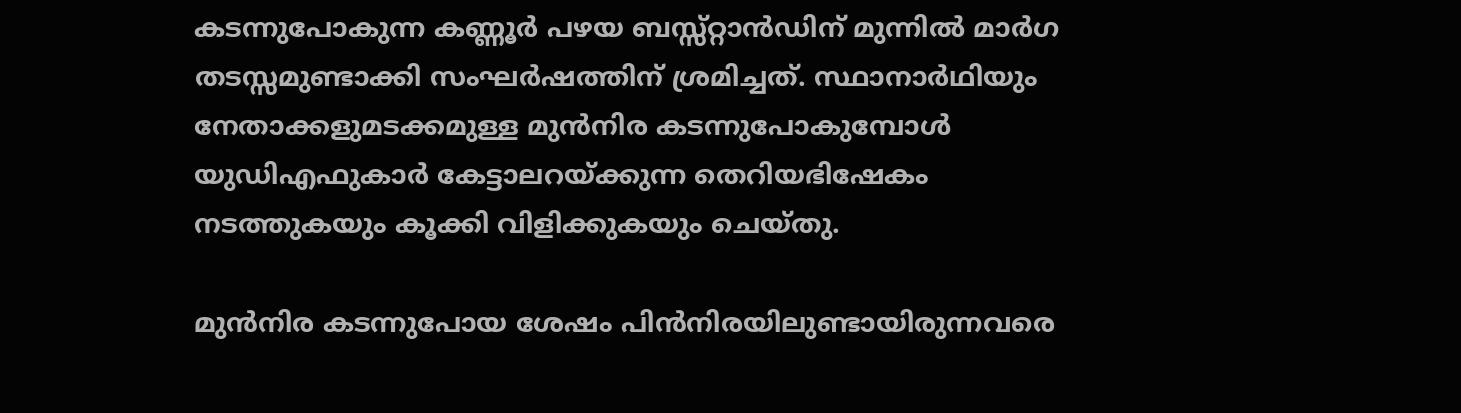കടന്നുപോകുന്ന കണ്ണൂര്‍ പഴയ ബസ്സ്റ്റാന്‍ഡിന് മുന്നില്‍ മാര്‍ഗ തടസ്സമുണ്ടാക്കി സംഘര്‍ഷത്തിന് ശ്രമിച്ചത്. സ്ഥാനാര്‍ഥിയും നേതാക്കളുമടക്കമുള്ള മുന്‍നിര കടന്നുപോകുമ്പോള്‍ യുഡിഎഫുകാര്‍ കേട്ടാലറയ്ക്കുന്ന തെറിയഭിഷേകം നടത്തുകയും കൂക്കി വിളിക്കുകയും ചെയ്തു.

മുന്‍നിര കടന്നുപോയ ശേഷം പിന്‍നിരയിലുണ്ടായിരുന്നവരെ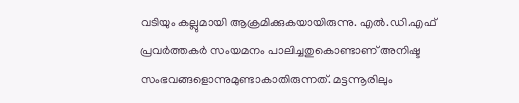വടിയും കല്ലുമായി ആക്രമിക്കുകയായിരുന്നു. എല്‍.ഡി.എഫ് പ്രവര്‍ത്തകര്‍ സംയമനം പാലിച്ചതുകൊണ്ടാണ് അനിഷ്ട സംഭവങ്ങളൊന്നുമുണ്ടാകാതിരുന്നത്. മട്ടന്നൂരിലും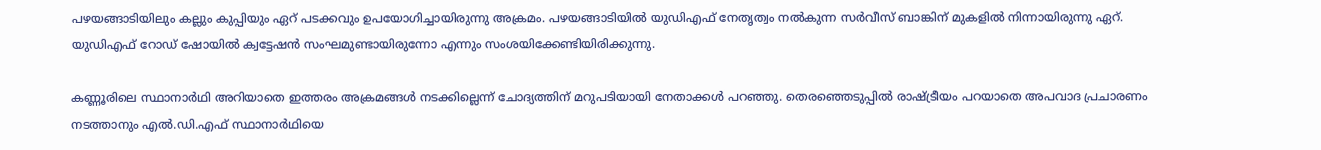പഴയങ്ങാടിയിലും കല്ലും കുപ്പിയും ഏറ് പടക്കവും ഉപയോഗിച്ചായിരുന്നു അക്രമം. പഴയങ്ങാടിയില്‍ യുഡിഎഫ് നേതൃത്വം നല്‍കുന്ന സര്‍വീസ് ബാങ്കിന് മുകളില്‍ നിന്നായിരുന്നു ഏറ്. യുഡിഎഫ് റോഡ് ഷോയില്‍ ക്വട്ടേഷന്‍ സംഘമുണ്ടായിരുന്നോ എന്നും സംശയിക്കേണ്ടിയിരിക്കുന്നു.

കണ്ണൂരിലെ സ്ഥാനാര്‍ഥി അറിയാതെ ഇത്തരം അക്രമങ്ങള്‍ നടക്കില്ലെന്ന് ചോദ്യത്തിന് മറുപടിയായി നേതാക്കള്‍ പറഞ്ഞു. തെരഞ്ഞെടുപ്പില്‍ രാഷ്ട്രീയം പറയാതെ അപവാദ പ്രചാരണം നടത്താനും എല്‍.ഡി.എഫ് സ്ഥാനാര്‍ഥിയെ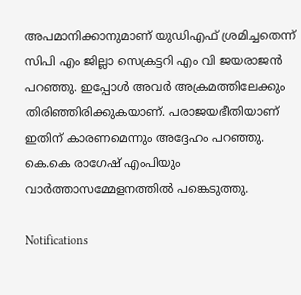അപമാനിക്കാനുമാണ് യുഡിഎഫ് ശ്രമിച്ചതെന്ന് സിപി എം ജില്ലാ സെക്രട്ടറി എം വി ജയരാജന്‍ പറഞ്ഞു. ഇപ്പോള്‍ അവര്‍ അക്രമത്തിലേക്കും തിരിഞ്ഞിരിക്കുകയാണ്. പരാജയഭീതിയാണ് ഇതിന് കാരണമെന്നും അദ്ദേഹം പറഞ്ഞു. കെ.കെ രാഗേഷ് എംപിയും വാര്‍ത്താസമ്മേളനത്തില്‍ പങ്കെടുത്തു.

Notifications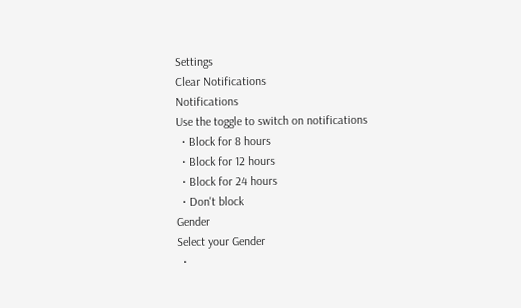Settings
Clear Notifications
Notifications
Use the toggle to switch on notifications
  • Block for 8 hours
  • Block for 12 hours
  • Block for 24 hours
  • Don't block
Gender
Select your Gender
  •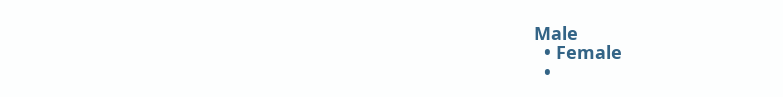Male
  • Female
  •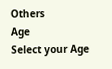Others
Age
Select your Age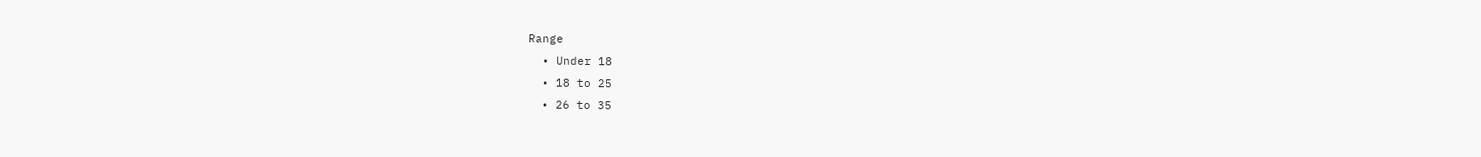Range
  • Under 18
  • 18 to 25
  • 26 to 35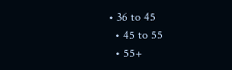• 36 to 45
  • 45 to 55
  • 55+